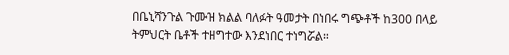በቤኒሻንጉል ጉሙዝ ክልል ባለፉት ዓመታት በነበሩ ግጭቶች ከ300 በላይ ትምህርት ቤቶች ተዘግተው እንደነበር ተነግሯል።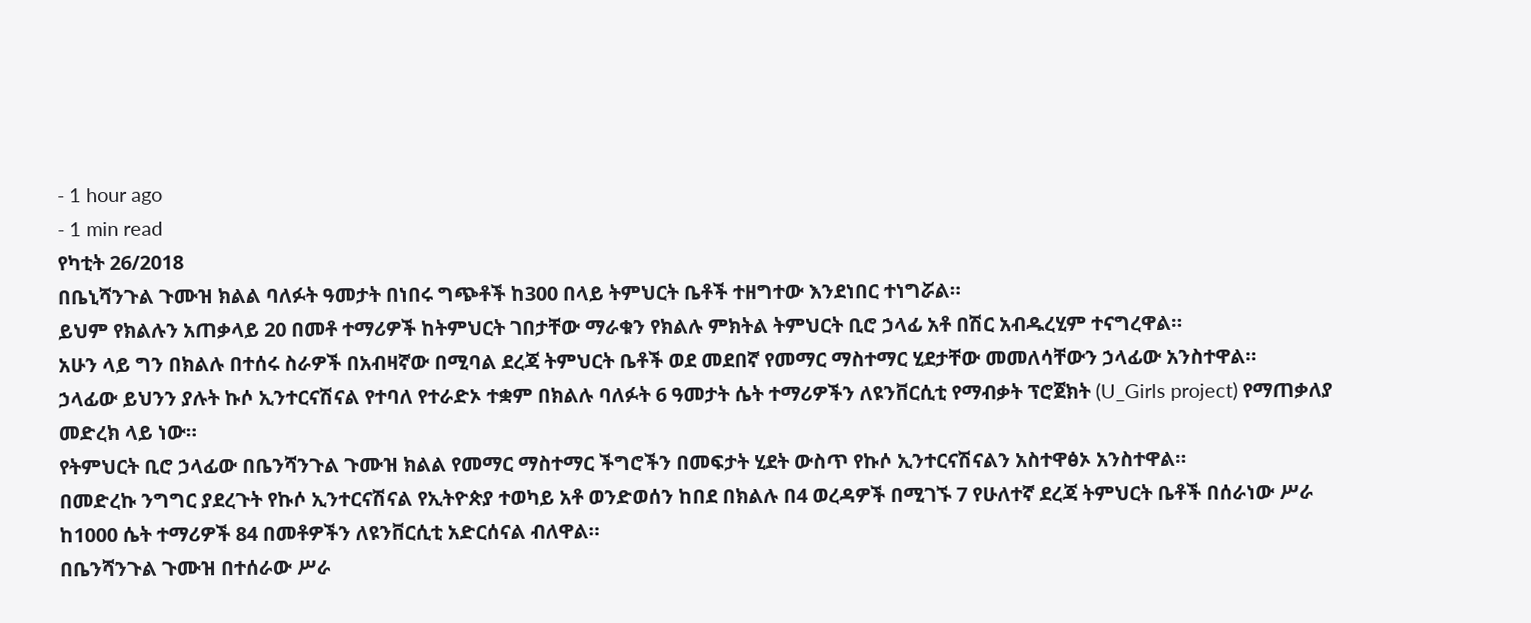- 1 hour ago
- 1 min read
የካቲት 26/2018
በቤኒሻንጉል ጉሙዝ ክልል ባለፉት ዓመታት በነበሩ ግጭቶች ከ300 በላይ ትምህርት ቤቶች ተዘግተው እንደነበር ተነግሯል።
ይህም የክልሉን አጠቃላይ 20 በመቶ ተማሪዎች ከትምህርት ገበታቸው ማራቁን የክልሉ ምክትል ትምህርት ቢሮ ኃላፊ አቶ በሽር አብዱረሂም ተናግረዋል።
አሁን ላይ ግን በክልሉ በተሰሩ ስራዎች በአብዛኛው በሚባል ደረጃ ትምህርት ቤቶች ወደ መደበኛ የመማር ማስተማር ሂደታቸው መመለሳቸውን ኃላፊው አንስተዋል።
ኃላፊው ይህንን ያሉት ኩሶ ኢንተርናሽናል የተባለ የተራድኦ ተቋም በክልሉ ባለፉት 6 ዓመታት ሴት ተማሪዎችን ለዩንቨርሲቲ የማብቃት ፕሮጀክት (U_Girls project) የማጠቃለያ መድረክ ላይ ነው።
የትምህርት ቢሮ ኃላፊው በቤንሻንጉል ጉሙዝ ክልል የመማር ማስተማር ችግሮችን በመፍታት ሂደት ውስጥ የኩሶ ኢንተርናሽናልን አስተዋፅኦ አንስተዋል።
በመድረኩ ንግግር ያደረጉት የኩሶ ኢንተርናሽናል የኢትዮጵያ ተወካይ አቶ ወንድወሰን ከበደ በክልሉ በ4 ወረዳዎች በሚገኙ 7 የሁለተኛ ደረጃ ትምህርት ቤቶች በሰራነው ሥራ ከ1000 ሴት ተማሪዎች 84 በመቶዎችን ለዩንቨርሲቲ አድርሰናል ብለዋል።
በቤንሻንጉል ጉሙዝ በተሰራው ሥራ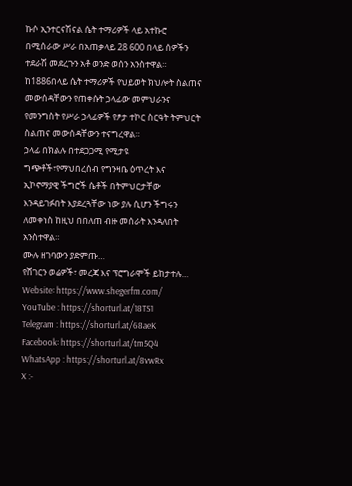ኩሶ ኢንተርናሽናል ሴት ተማሪዎች ላይ አተኩሮ በሚሰራው ሥራ በአጠቃላይ 28 600 በላይ ሰዎችን ተደራሽ መደረጉን አቶ ወንድ ወሰን አንስተዋል።
ከ1886በላይ ሴት ተማሪዎች የህይወት ክህሎት ስልጠና መውሰዳቸውን የጠቀሱት ኃላፊው መምህራንና የመንግስት የሥራ ኃላፊዎች የፆታ ተኮር ስርዓት ትምህርት ስልጠና መውሰዳቸውን ተናግረዋል።
ኃላፊ በክልሉ በተደጋጋሚ የሚታዩ ግጭቶች፣የማህበረሰብ የግንዛቤ ዕጥረት እና ኢኮኖማያዊ ችግሮች ሴቶች በትምህርታቸው እንዳይገፉበት እያደረጓቸው ነው ያሉ ሲሆን ችግሩን ለመቀነስ ከዚህ በበለጠ ብዙ መሰራት እንዳለበት አንስተዋል።
ሙሉ ዘገባውን ያድምጡ…
የሸገርን ወሬዎች፣ መረጃ እና ፕሮግራሞች ይከታተሉ…
Website፡ https://www.shegerfm.com/
YouTube : https://shorturl.at/18TS1
Telegram : https://shorturl.at/68aeK
Facebook፡ https://shorturl.at/tm5Q4
WhatsApp : https://shorturl.at/8vwRx
X :-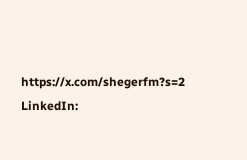https://x.com/shegerfm?s=2
LinkedIn: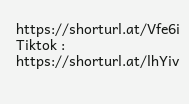https://shorturl.at/Vfe6i
Tiktok : https://shorturl.at/lhYiv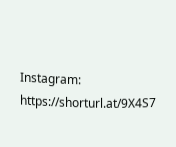Instagram: https://shorturl.at/9X4S7